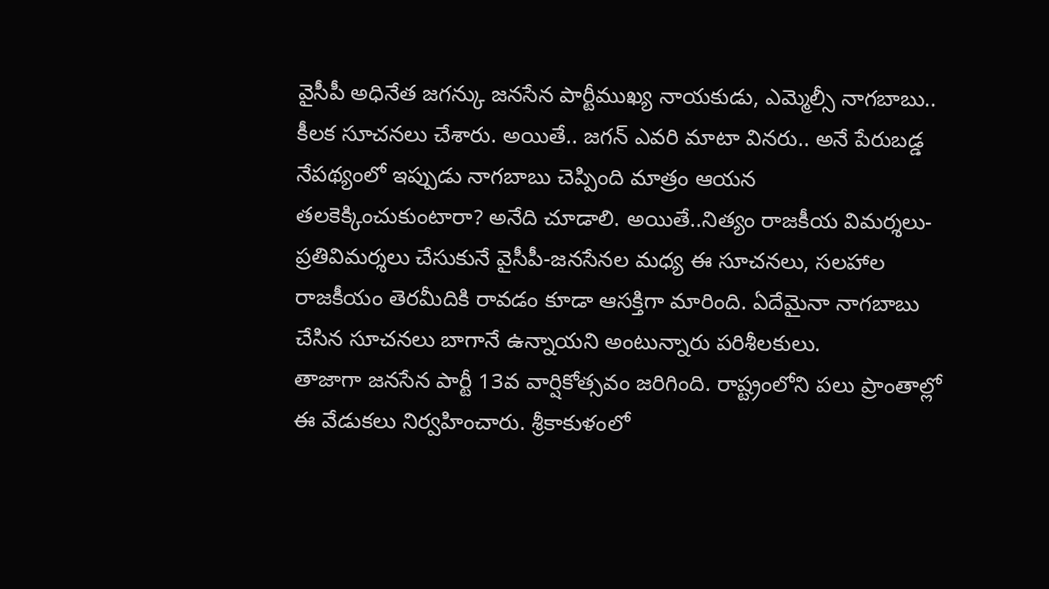వైసీపీ అధినేత జగన్కు జనసేన పార్టీముఖ్య నాయకుడు, ఎమ్మెల్సీ నాగబాబు.. కీలక సూచనలు చేశారు. అయితే.. జగన్ ఎవరి మాటా వినరు.. అనే పేరుబడ్డ నేపథ్యంలో ఇప్పుడు నాగబాబు చెప్పింది మాత్రం ఆయన తలకెక్కించుకుంటారా? అనేది చూడాలి. అయితే..నిత్యం రాజకీయ విమర్శలు-ప్రతివిమర్శలు చేసుకునే వైసీపీ-జనసేనల మధ్య ఈ సూచనలు, సలహాల రాజకీయం తెరమీదికి రావడం కూడా ఆసక్తిగా మారింది. ఏదేమైనా నాగబాబు చేసిన సూచనలు బాగానే ఉన్నాయని అంటున్నారు పరిశీలకులు.
తాజాగా జనసేన పార్టీ 13వ వార్షికోత్సవం జరిగింది. రాష్ట్రంలోని పలు ప్రాంతాల్లో ఈ వేడుకలు నిర్వహించారు. శ్రీకాకుళంలో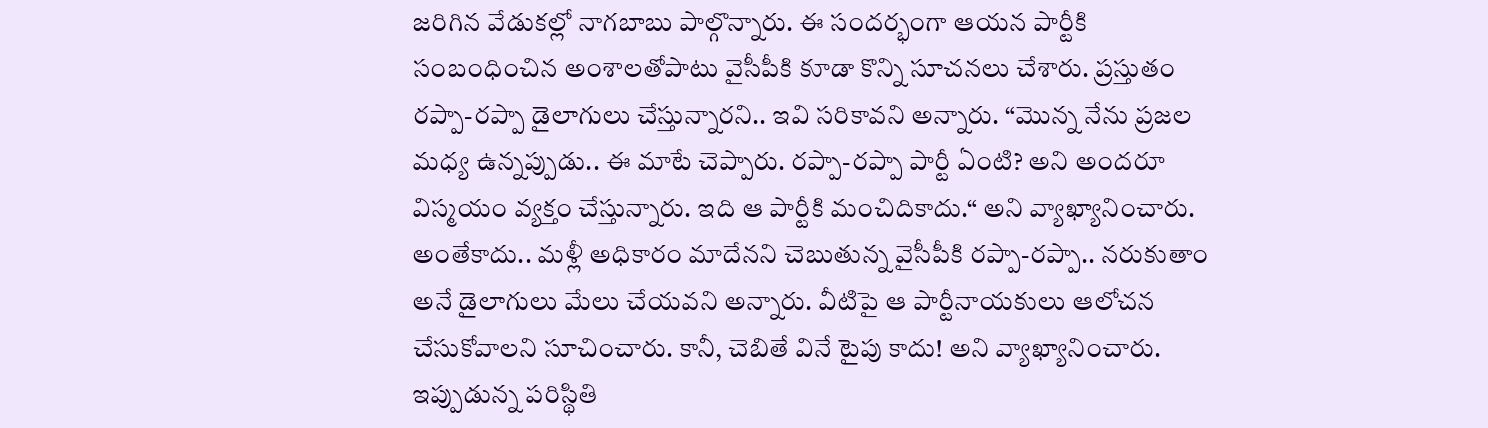జరిగిన వేడుకల్లో నాగబాబు పాల్గొన్నారు. ఈ సందర్భంగా ఆయన పార్టీకి సంబంధించిన అంశాలతోపాటు వైసీపీకి కూడా కొన్ని సూచనలు చేశారు. ప్రస్తుతం రప్పా-రప్పా డైలాగులు చేస్తున్నారని.. ఇవి సరికావని అన్నారు. “మొన్న నేను ప్రజల మధ్య ఉన్నప్పుడు.. ఈ మాటే చెప్పారు. రప్పా-రప్పా పార్టీ ఏంటి? అని అందరూ విస్మయం వ్యక్తం చేస్తున్నారు. ఇది ఆ పార్టీకి మంచిదికాదు.“ అని వ్యాఖ్యానించారు.
అంతేకాదు.. మళ్లీ అధికారం మాదేనని చెబుతున్న వైసీపీకి రప్పా-రప్పా.. నరుకుతాం అనే డైలాగులు మేలు చేయవని అన్నారు. వీటిపై ఆ పార్టీనాయకులు ఆలోచన చేసుకోవాలని సూచించారు. కానీ, చెబితే వినే టైపు కాదు! అని వ్యాఖ్యానించారు. ఇప్పుడున్న పరిస్థితి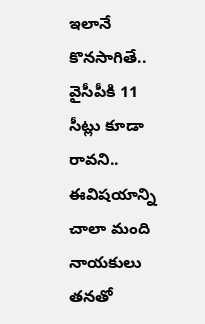ఇలానే కొనసాగితే.. వైసీపీకి 11 సీట్లు కూడా రావని.. ఈవిషయాన్ని చాలా మంది నాయకులు తనతో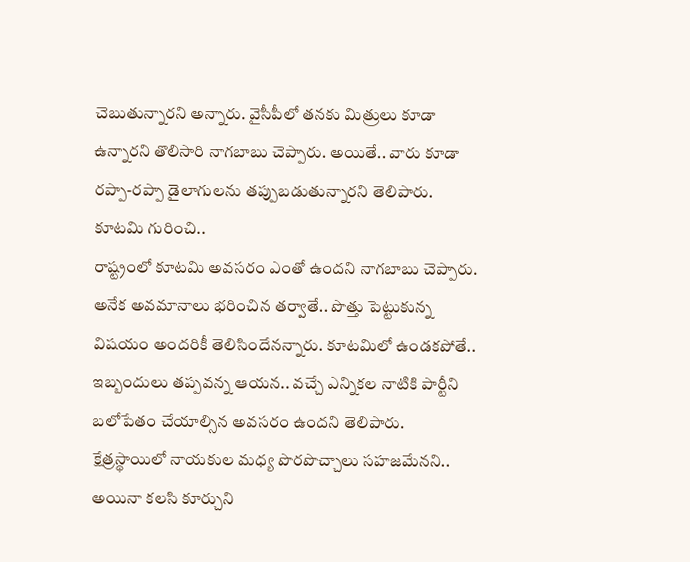చెబుతున్నారని అన్నారు. వైసీపీలో తనకు మిత్రులు కూడా ఉన్నారని తొలిసారి నాగబాబు చెప్పారు. అయితే.. వారు కూడా రప్పా-రప్పా డైలాగులను తప్పుబడుతున్నారని తెలిపారు.
కూటమి గురించి..
రాష్ట్రంలో కూటమి అవసరం ఎంతో ఉందని నాగబాబు చెప్పారు. అనేక అవమానాలు భరించిన తర్వాతే.. పొత్తు పెట్టుకున్న విషయం అందరికీ తెలిసిందేనన్నారు. కూటమిలో ఉండకపోతే.. ఇబ్బందులు తప్పవన్న ఆయన.. వచ్చే ఎన్నికల నాటికి పార్టీని బలోపేతం చేయాల్సిన అవసరం ఉందని తెలిపారు. క్షేత్రస్థాయిలో నాయకుల మధ్య పొరపొచ్చాలు సహజమేనని.. అయినా కలసి కూర్చుని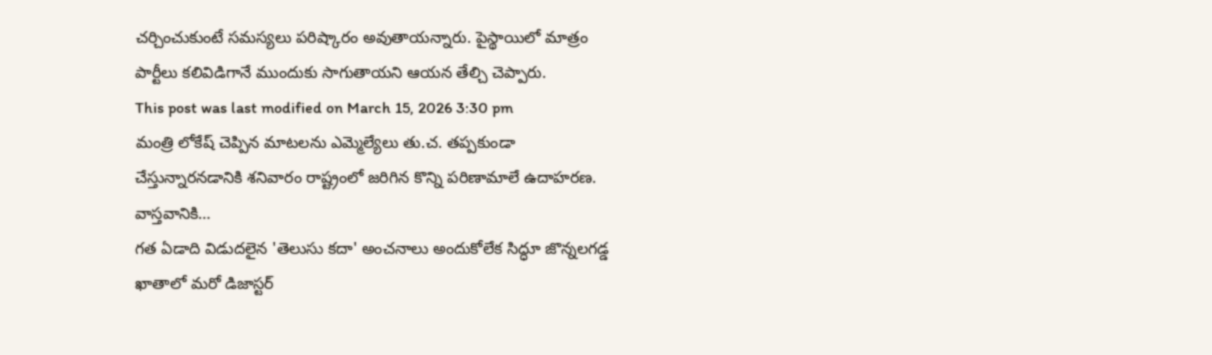చర్చించుకుంటే సమస్యలు పరిష్కారం అవుతాయన్నారు. పైస్థాయిలో మాత్రం పార్టీలు కలివిడిగానే ముందుకు సాగుతాయని ఆయన తేల్చి చెప్పారు.
This post was last modified on March 15, 2026 3:30 pm
మంత్రి లోకేష్ చెప్పిన మాటలను ఎమ్మెల్యేలు తు.చ. తప్పకుండా చేస్తున్నారనడానికి శనివారం రాష్ట్రంలో జరిగిన కొన్ని పరిణామాలే ఉదాహరణ. వాస్తవానికి…
గత ఏడాది విడుదలైన 'తెలుసు కదా' అంచనాలు అందుకోలేక సిద్ధూ జొన్నలగడ్డ ఖాతాలో మరో డిజాస్టర్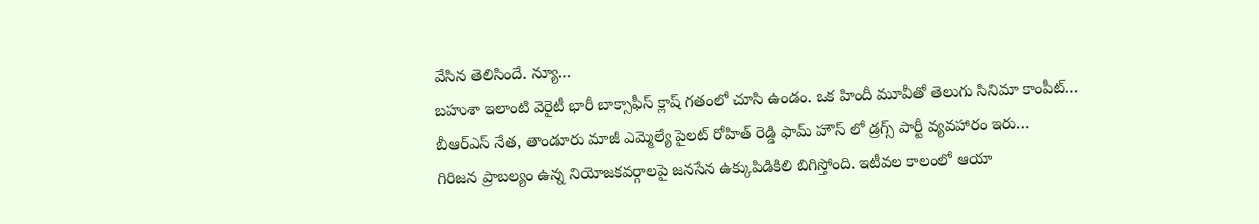వేసిన తెలిసిందే. న్యూ…
బహుశా ఇలాంటి వెరైటీ భారీ బాక్సాఫీస్ క్లాష్ గతంలో చూసి ఉండం. ఒక హిందీ మూవీతో తెలుగు సినిమా కాంపీట్…
బీఆర్ఎస్ నేత, తాండూరు మాజీ ఎమ్మెల్యే పైలట్ రోహిత్ రెడ్డి ఫామ్ హౌస్ లో డ్రగ్స్ పార్టీ వ్యవహారం ఇరు…
గిరిజన ప్రాబల్యం ఉన్న నియోజకవర్గాలపై జనసేన ఉక్కుపిడికిలి బిగిస్తోంది. ఇటీవల కాలంలో ఆయా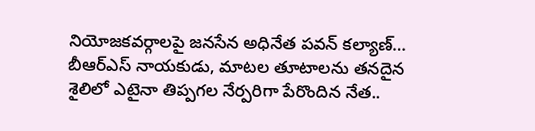నియోజకవర్గాలపై జనసేన అధినేత పవన్ కల్యాణ్…
బీఆర్ఎస్ నాయకుడు, మాటల తూటాలను తనదైన శైలిలో ఎటైనా తిప్పగల నేర్పరిగా పేరొందిన నేత..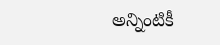అన్నింటికీ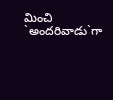మించి `అందరివాడు`గా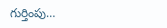గుర్తింపు…